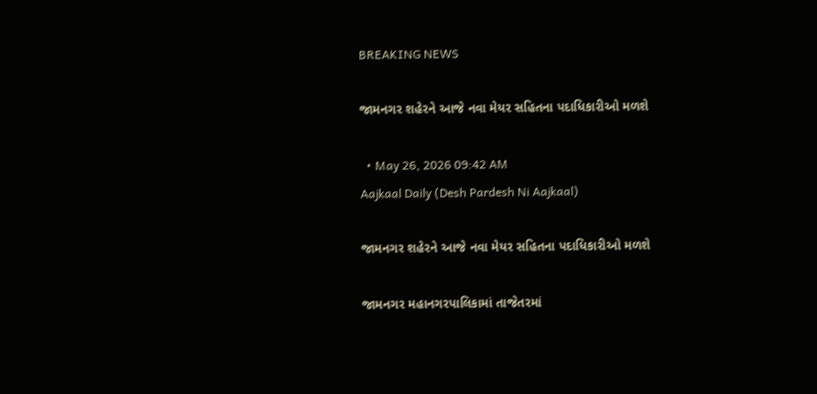BREAKING NEWS

જામનગર શહેરને આજે નવા મેયર સહિતના પદાધિકારીઓ મળશે

  • May 26, 2026 09:42 AM
Aajkaal Daily (Desh Pardesh Ni Aajkaal)

જામનગર શહેરને આજે નવા મેયર સહિતના પદાધિકારીઓ મળશે

જામનગર મહાનગરપાલિકામાં તાજેતરમાં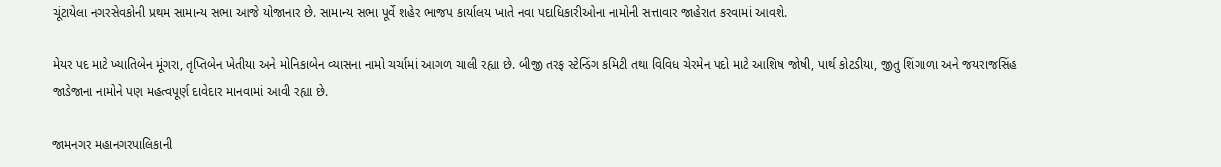ચૂંટાયેલા નગરસેવકોની પ્રથમ સામાન્ય સભા આજે યોજાનાર છે. સામાન્ય સભા પૂર્વે શહેર ભાજપ કાર્યાલય ખાતે નવા પદાધિકારીઓના નામોની સત્તાવાર જાહેરાત કરવામાં આવશે.

મેયર પદ માટે ખ્યાતિબેન મૂંગરા, તૃપ્તિબેન ખેતીયા અને મોનિકાબેન વ્યાસના નામો ચર્ચામાં આગળ ચાલી રહ્યા છે. બીજી તરફ સ્ટેન્ડિંગ કમિટી તથા વિવિધ ચેરમેન પદો માટે આશિષ જોષી, પાર્થ કોટડીયા, જીતુ શિંગાળા અને જયરાજસિંહ જાડેજાના નામોને પણ મહત્વપૂર્ણ દાવેદાર માનવામાં આવી રહ્યા છે.

જામનગર મહાનગરપાલિકાની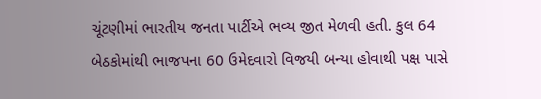ચૂંટણીમાં ભારતીય જનતા પાર્ટીએ ભવ્ય જીત મેળવી હતી. કુલ 64 બેઠકોમાંથી ભાજપના 60 ઉમેદવારો વિજયી બન્યા હોવાથી પક્ષ પાસે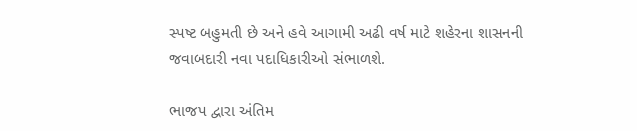સ્પષ્ટ બહુમતી છે અને હવે આગામી અઢી વર્ષ માટે શહેરના શાસનની જવાબદારી નવા પદાધિકારીઓ સંભાળશે.

ભાજપ દ્વારા અંતિમ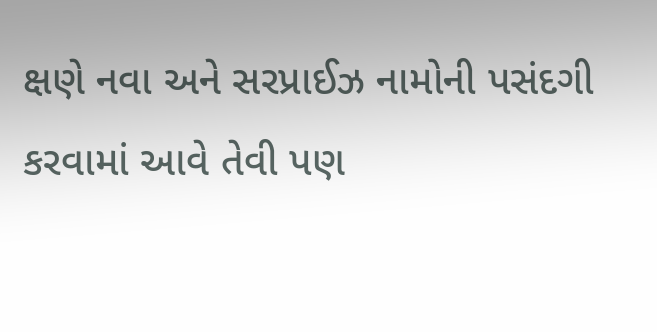ક્ષણે નવા અને સરપ્રાઈઝ નામોની પસંદગી કરવામાં આવે તેવી પણ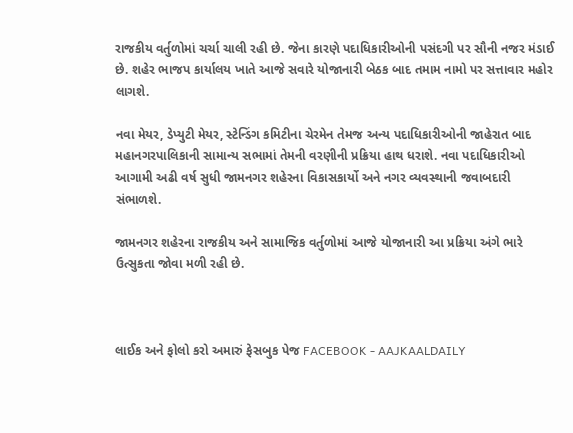રાજકીય વર્તુળોમાં ચર્ચા ચાલી રહી છે. જેના કારણે પદાધિકારીઓની પસંદગી પર સૌની નજર મંડાઈ છે. શહેર ભાજપ કાર્યાલય ખાતે આજે સવારે યોજાનારી બેઠક બાદ તમામ નામો પર સત્તાવાર મહોર લાગશે.

નવા મેયર, ડેપ્યુટી મેયર, સ્ટેન્ડિંગ કમિટીના ચેરમેન તેમજ અન્ય પદાધિકારીઓની જાહેરાત બાદ મહાનગરપાલિકાની સામાન્ય સભામાં તેમની વરણીની પ્રક્રિયા હાથ ધરાશે. નવા પદાધિકારીઓ આગામી અઢી વર્ષ સુધી જામનગર શહેરના વિકાસકાર્યો અને નગર વ્યવસ્થાની જવાબદારી સંભાળશે.

જામનગર શહેરના રાજકીય અને સામાજિક વર્તુળોમાં આજે યોજાનારી આ પ્રક્રિયા અંગે ભારે ઉત્સુકતા જોવા મળી રહી છે.



લાઈક અને ફોલો કરો અમારું ફેસબુક પેજ FACEBOOK - AAJKAALDAILY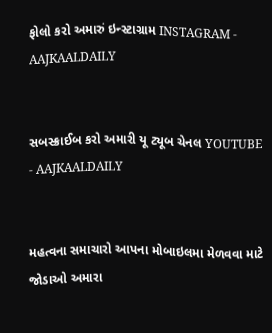ફોલો કરો અમારું ઇન્સ્ટાગ્રામ INSTAGRAM - AAJKAALDAILY


સબસ્ક્રાઈબ કરો અમારી યૂ ટ્યૂબ ચેનલ YOUTUBE - AAJKAALDAILY


મહત્વના સમાચારો આપના મોબાઇલમા મેળવવા માટે જોડાઓ અમારા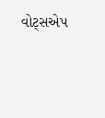વોટ્સએપ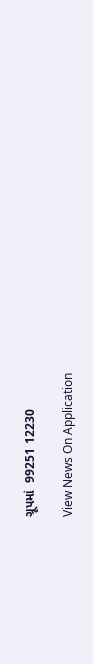ગ્રૂપમાં  99251 12230

View News On Application